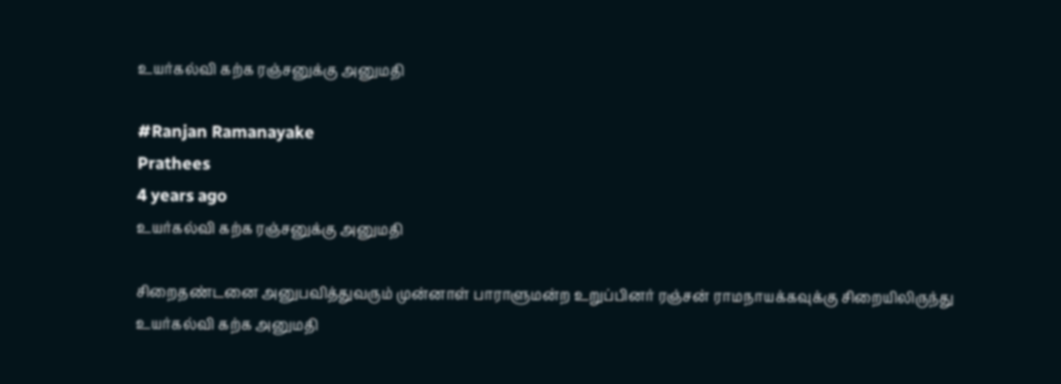உயர்கல்வி கற்க ரஞ்சனுக்கு அனுமதி

#Ranjan Ramanayake
Prathees
4 years ago
உயர்கல்வி கற்க ரஞ்சனுக்கு அனுமதி

சிறைதண்டனை அனுபவித்துவரும் முன்னாள் பாராளுமன்ற உறுப்பினர் ரஞ்சன் ராமநாயக்கவுக்கு சிறையிலிருந்து உயர்கல்வி கற்க அனுமதி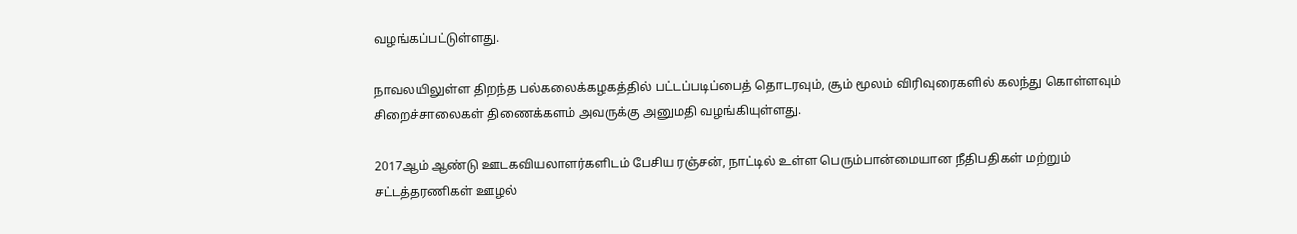வழங்கப்பட்டுள்ளது.

நாவலயிலுள்ள திறந்த பல்கலைக்கழகத்தில் பட்டப்படிப்பைத் தொடரவும், சூம் மூலம் விரிவுரைகளில் கலந்து கொள்ளவும் சிறைச்சாலைகள் திணைக்களம் அவருக்கு அனுமதி வழங்கியுள்ளது.

2017ஆம் ஆண்டு ஊடகவியலாளர்களிடம் பேசிய ரஞ்சன், நாட்டில் உள்ள பெரும்பான்மையான நீதிபதிகள் மற்றும் சட்டத்தரணிகள் ஊழல்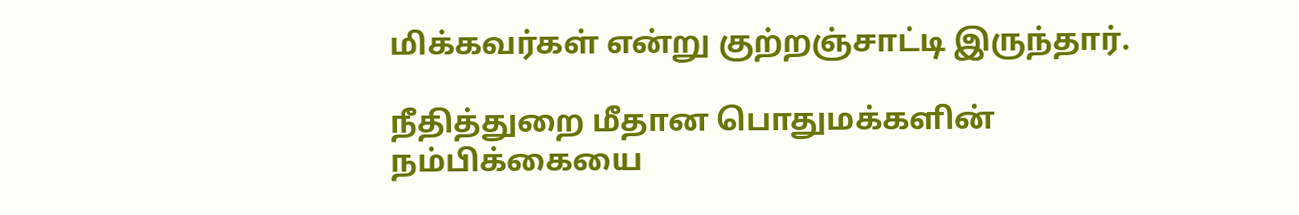மிக்கவர்கள் என்று குற்றஞ்சாட்டி இருந்தார்.

நீதித்துறை மீதான பொதுமக்களின் நம்பிக்கையை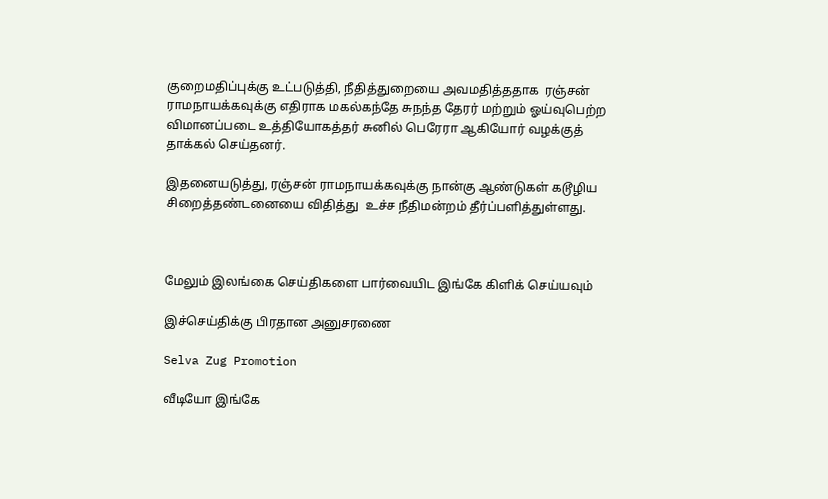குறைமதிப்புக்கு உட்படுத்தி, நீதித்துறையை அவமதித்ததாக  ரஞ்சன் ராமநாயக்கவுக்கு எதிராக மகல்கந்தே சுநந்த தேரர் மற்றும் ஓய்வுபெற்ற விமானப்படை உத்தியோகத்தர் சுனில் பெரேரா ஆகியோர் வழக்குத் தாக்கல் செய்தனர்.

இதனையடுத்து, ரஞ்சன் ராமநாயக்கவுக்கு நான்கு ஆண்டுகள் கடூழிய சிறைத்தண்டனையை விதித்து  உச்ச நீதிமன்றம் தீர்ப்பளித்துள்ளது.



மேலும் இலங்கை செய்திகளை பார்வையிட இங்கே கிளிக் செய்யவும்

இச்செய்திக்கு பிரதான அனுசரணை

Selva Zug Promotion

வீடியோ இங்கே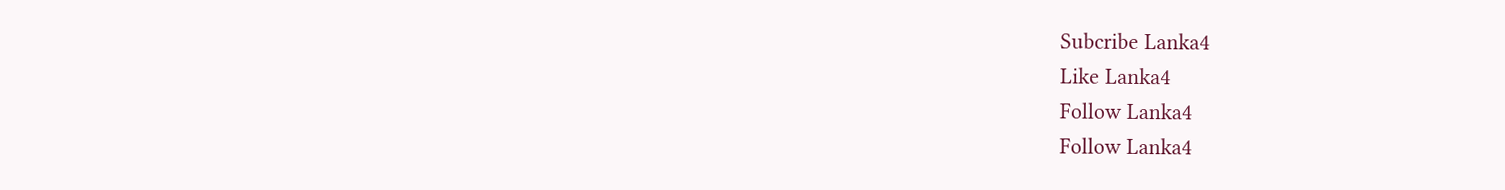Subcribe Lanka4
Like Lanka4
Follow Lanka4
Follow Lanka4